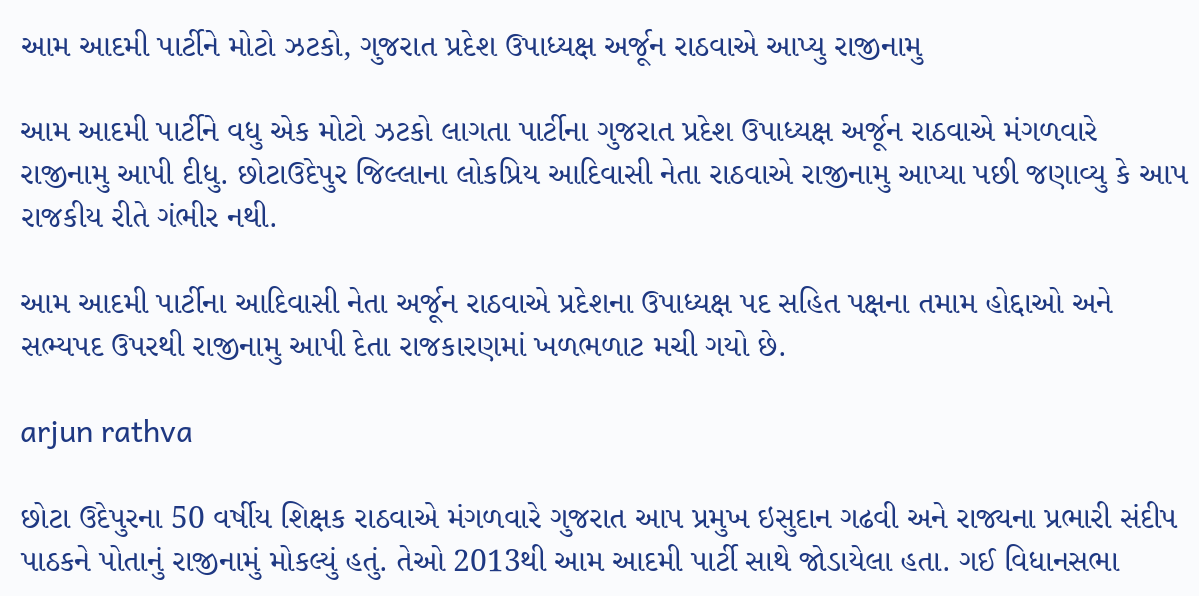આમ આદમી પાર્ટીને મોટો ઝટકો, ગુજરાત પ્રદેશ ઉપાધ્યક્ષ અર્જૂન રાઠવાએ આપ્યુ રાજીનામુ

આમ આદમી પાર્ટીને વધુ એક મોટો ઝટકો લાગતા પાર્ટીના ગુજરાત પ્રદેશ ઉપાધ્યક્ષ અર્જૂન રાઠવાએ મંગળવારે રાજીનામુ આપી દીધુ. છોટાઉદેપુર જિલ્લાના લોકપ્રિય આદિવાસી નેતા રાઠવાએ રાજીનામુ આપ્યા પછી જણાવ્યુ કે આપ રાજકીય રીતે ગંભીર નથી.

આમ આદમી પાર્ટીના આદિવાસી નેતા અર્જૂન રાઠવાએ પ્રદેશના ઉપાધ્યક્ષ પદ સહિત પક્ષના તમામ હોદ્દાઓ અને સભ્યપદ ઉપરથી રાજીનામુ આપી દેતા રાજકારણમાં ખળભળાટ મચી ગયો છે.

arjun rathva

છોટા ઉદેપુરના 50 વર્ષીય શિક્ષક રાઠવાએ મંગળવારે ગુજરાત આપ પ્રમુખ ઇસુદાન ગઢવી અને રાજ્યના પ્રભારી સંદીપ પાઠકને પોતાનું રાજીનામું મોકલ્યું હતું. તેઓ 2013થી આમ આદમી પાર્ટી સાથે જોડાયેલા હતા. ગઈ વિધાનસભા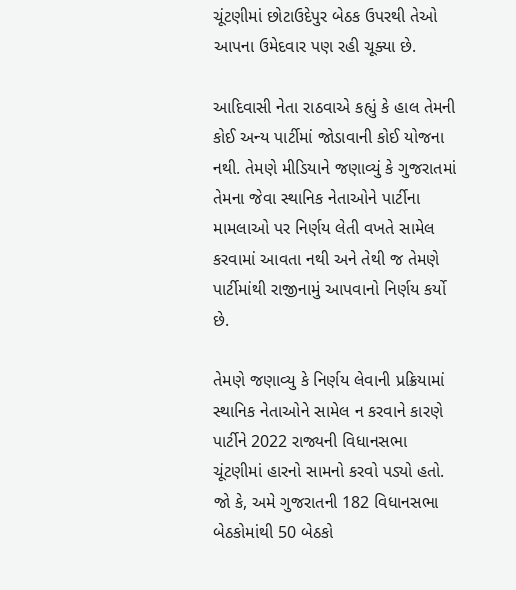ચૂંટણીમાં છોટાઉદેપુર બેઠક ઉપરથી તેઓ આપના ઉમેદવાર પણ રહી ચૂક્યા છે.

આદિવાસી નેતા રાઠવાએ કહ્યું કે હાલ તેમની કોઈ અન્ય પાર્ટીમાં જોડાવાની કોઈ યોજના નથી. તેમણે મીડિયાને જણાવ્યું કે ગુજરાતમાં તેમના જેવા સ્થાનિક નેતાઓને પાર્ટીના મામલાઓ પર નિર્ણય લેતી વખતે સામેલ કરવામાં આવતા નથી અને તેથી જ તેમણે પાર્ટીમાંથી રાજીનામું આપવાનો નિર્ણય કર્યો છે.

તેમણે જણાવ્યુ કે નિર્ણય લેવાની પ્રક્રિયામાં સ્થાનિક નેતાઓને સામેલ ન કરવાને કારણે પાર્ટીને 2022 રાજ્યની વિધાનસભા ચૂંટણીમાં હારનો સામનો કરવો પડ્યો હતો. જો કે, અમે ગુજરાતની 182 વિધાનસભા બેઠકોમાંથી 50 બેઠકો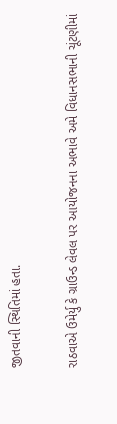જીતવાની સ્થિતિમાં હતા.

રાઠવાએ ઉમેર્યુ કે ગ્રાઉન્ડ લેવલ પર આયોજનના અભાવે અમે વિધાનસભાની ચૂંટણીમાં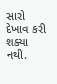સારો દેખાવ કરી શક્યા નથી.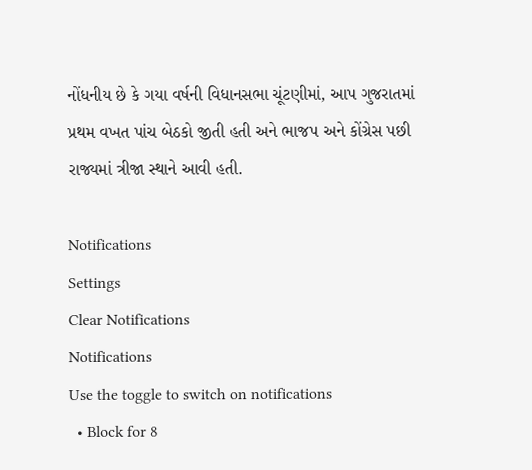નોંધનીય છે કે ગયા વર્ષની વિધાનસભા ચૂંટણીમાં, આપ ગુજરાતમાં પ્રથમ વખત પાંચ બેઠકો જીતી હતી અને ભાજપ અને કોંગ્રેસ પછી રાજ્યમાં ત્રીજા સ્થાને આવી હતી.

Notifications
Settings
Clear Notifications
Notifications
Use the toggle to switch on notifications
  • Block for 8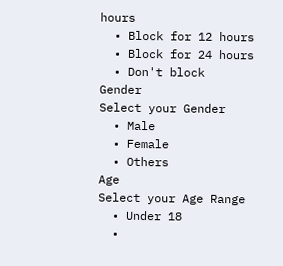hours
  • Block for 12 hours
  • Block for 24 hours
  • Don't block
Gender
Select your Gender
  • Male
  • Female
  • Others
Age
Select your Age Range
  • Under 18
  •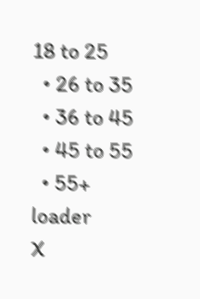18 to 25
  • 26 to 35
  • 36 to 45
  • 45 to 55
  • 55+
loader
X